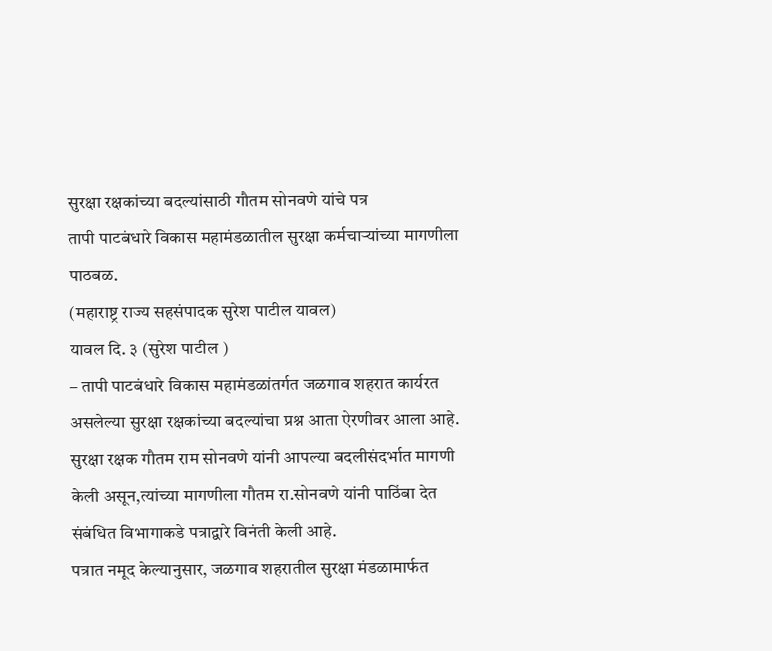सुरक्षा रक्षकांच्या बदल्यांसाठी गौतम सोनवणे यांचे पत्र
तापी पाटबंधारे विकास महामंडळातील सुरक्षा कर्मचाऱ्यांच्या मागणीला पाठबळ.
(महाराष्ट्र राज्य सहसंपादक सुरेश पाटील यावल)
यावल दि. ३ (सुरेश पाटील )
– तापी पाटबंधारे विकास महामंडळांतर्गत जळगाव शहरात कार्यरत असलेल्या सुरक्षा रक्षकांच्या बदल्यांचा प्रश्न आता ऐरणीवर आला आहे. सुरक्षा रक्षक गौतम राम सोनवणे यांनी आपल्या बदलीसंदर्भात मागणी केली असून,त्यांच्या मागणीला गौतम रा.सोनवणे यांनी पाठिंबा देत संबंधित विभागाकडे पत्राद्वारे विनंती केली आहे.
पत्रात नमूद केल्यानुसार, जळगाव शहरातील सुरक्षा मंडळामार्फत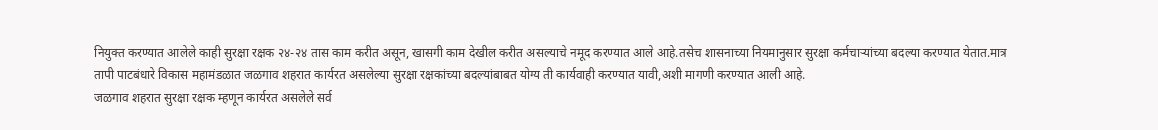नियुक्त करण्यात आलेले काही सुरक्षा रक्षक २४-२४ तास काम करीत असून, खासगी काम देखील करीत असल्याचे नमूद करण्यात आले आहे.तसेच शासनाच्या नियमानुसार सुरक्षा कर्मचाऱ्यांच्या बदल्या करण्यात येतात.मात्र तापी पाटबंधारे विकास महामंडळात जळगाव शहरात कार्यरत असलेल्या सुरक्षा रक्षकांच्या बदल्यांबाबत योग्य ती कार्यवाही करण्यात यावी,अशी मागणी करण्यात आली आहे.
जळगाव शहरात सुरक्षा रक्षक म्हणून कार्यरत असलेले सर्व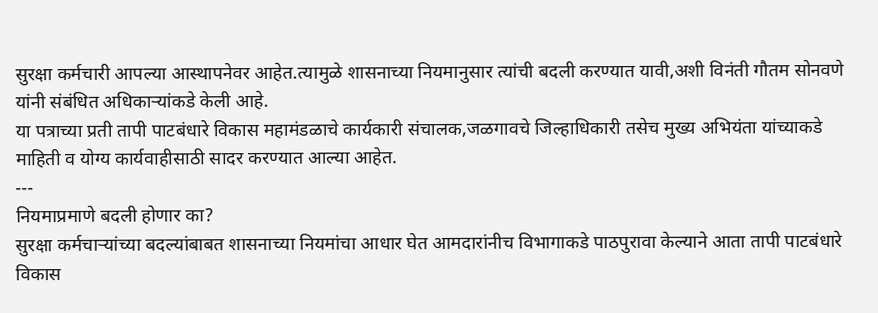सुरक्षा कर्मचारी आपल्या आस्थापनेवर आहेत.त्यामुळे शासनाच्या नियमानुसार त्यांची बदली करण्यात यावी,अशी विनंती गौतम सोनवणे यांनी संबंधित अधिकाऱ्यांकडे केली आहे.
या पत्राच्या प्रती तापी पाटबंधारे विकास महामंडळाचे कार्यकारी संचालक,जळगावचे जिल्हाधिकारी तसेच मुख्य अभियंता यांच्याकडे माहिती व योग्य कार्यवाहीसाठी सादर करण्यात आल्या आहेत.
---
नियमाप्रमाणे बदली होणार का?
सुरक्षा कर्मचाऱ्यांच्या बदल्यांबाबत शासनाच्या नियमांचा आधार घेत आमदारांनीच विभागाकडे पाठपुरावा केल्याने आता तापी पाटबंधारे विकास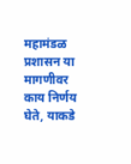महामंडळ प्रशासन या मागणीवर काय निर्णय घेते, याकडे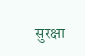सुरक्षा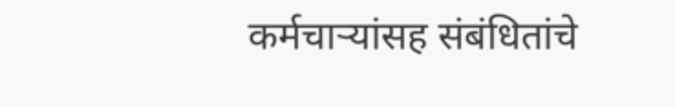कर्मचाऱ्यांसह संबंधितांचे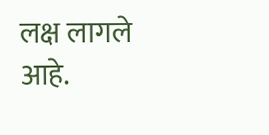लक्ष लागले आहे.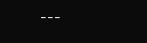---